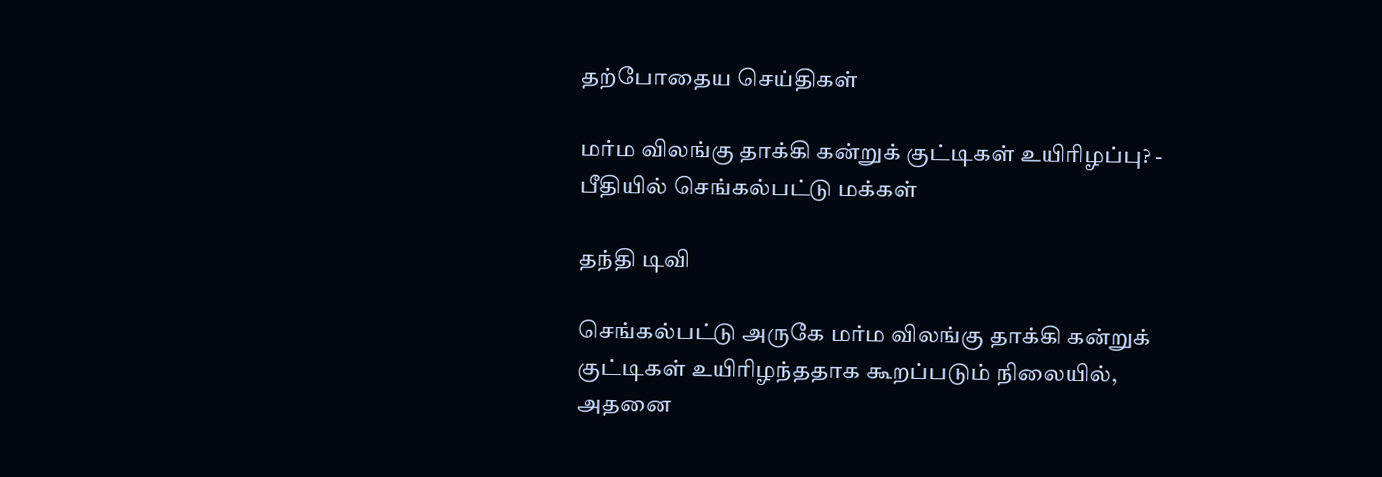தற்போதைய செய்திகள்

மர்ம விலங்கு தாக்கி கன்றுக் குட்டிகள் உயிரிழப்பு? - பீதியில் செங்கல்பட்டு மக்கள்

தந்தி டிவி

செங்கல்பட்டு அருகே மர்ம விலங்கு தாக்கி கன்றுக் குட்டிகள் உயிரிழந்ததாக கூறப்படும் நிலையில், அதனை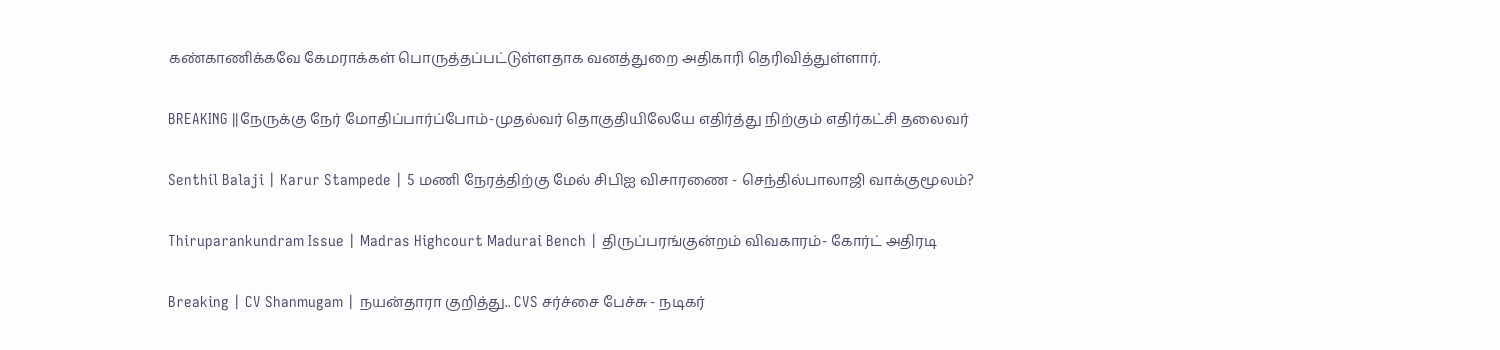கண்காணிக்கவே கேமராக்கள் பொருத்தப்பட்டுள்ளதாக வனத்துறை அதிகாரி தெரிவித்துள்ளார்.

BREAKING ||நேருக்கு நேர் மோதிப்பார்ப்போம்-முதல்வர் தொகுதியிலேயே எதிர்த்து நிற்கும் எதிர்கட்சி தலைவர்

Senthil Balaji | Karur Stampede | 5 மணி நேரத்திற்கு மேல் சிபிஐ விசாரணை - செந்தில்பாலாஜி வாக்குமூலம்?

Thiruparankundram Issue | Madras Highcourt Madurai Bench | திருப்பரங்குன்றம் விவகாரம்- கோர்ட் அதிரடி

Breaking | CV Shanmugam | நயன்தாரா குறித்து.. CVS சர்ச்சை பேச்சு - நடிகர்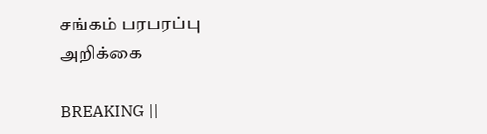சங்கம் பரபரப்பு அறிக்கை

BREAKING ||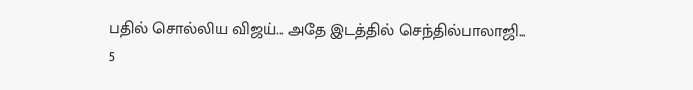பதில் சொல்லிய விஜய்... அதே இடத்தில் செந்தில்பாலாஜி... 5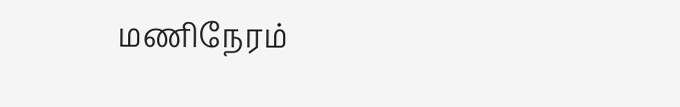மணிநேரம்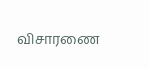விசாரணை